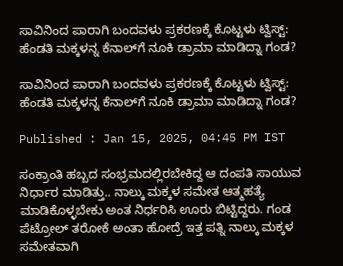ಸಾವಿನಿಂದ ಪಾರಾಗಿ ಬಂದವಳು ಪ್ರಕರಣಕ್ಕೆ ಕೊಟ್ಟಳು ಟ್ವಿಸ್ಟ್: ಹೆಂಡತಿ ಮಕ್ಕಳನ್ನ ಕೆನಾಲ್‌ಗೆ ನೂಕಿ ಡ್ರಾಮಾ ಮಾಡಿದ್ನಾ ಗಂಡ?

ಸಾವಿನಿಂದ ಪಾರಾಗಿ ಬಂದವಳು ಪ್ರಕರಣಕ್ಕೆ ಕೊಟ್ಟಳು ಟ್ವಿಸ್ಟ್: ಹೆಂಡತಿ ಮಕ್ಕಳನ್ನ ಕೆನಾಲ್‌ಗೆ ನೂಕಿ ಡ್ರಾಮಾ ಮಾಡಿದ್ನಾ ಗಂಡ?

Published : Jan 15, 2025, 04:45 PM IST

ಸಂಕ್ರಾಂತಿ ಹಬ್ಬದ ಸಂಭ್ರಮದಲ್ಲಿರಬೇಕಿದ್ದ ಆ ದಂಪತಿ ಸಾಯುವ ನಿರ್ಧಾರ ಮಾಡಿತ್ತು.. ನಾಲ್ಕು ಮಕ್ಕಳ ಸಮೇತ ಆತ್ಮಹತ್ಯೆ ಮಾಡಿಕೊಳ್ಳಬೇಕು ಅಂತ ನಿರ್ಧರಿಸಿ ಊರು ಬಿಟ್ಟಿದ್ದರು. ಗಂಡ ಪೆಟ್ರೋಲ್‌ ತರೋಕೆ ಅಂತಾ ಹೋದ್ರೆ ಇತ್ತ ಪತ್ನಿ ನಾಲ್ಕು ಮಕ್ಕಳ ಸಮೇತವಾಗಿ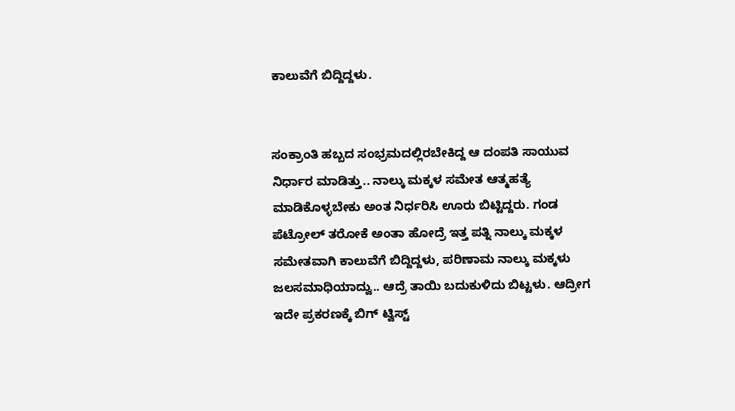ಕಾಲುವೆಗೆ ಬಿದ್ದಿದ್ದಳು.


ಸಂಕ್ರಾಂತಿ ಹಬ್ಬದ ಸಂಭ್ರಮದಲ್ಲಿರಬೇಕಿದ್ದ ಆ ದಂಪತಿ ಸಾಯುವ ನಿರ್ಧಾರ ಮಾಡಿತ್ತು.. ನಾಲ್ಕು ಮಕ್ಕಳ ಸಮೇತ ಆತ್ಮಹತ್ಯೆ ಮಾಡಿಕೊಳ್ಳಬೇಕು ಅಂತ ನಿರ್ಧರಿಸಿ ಊರು ಬಿಟ್ಟಿದ್ದರು. ಗಂಡ ಪೆಟ್ರೋಲ್‌ ತರೋಕೆ ಅಂತಾ ಹೋದ್ರೆ ಇತ್ತ ಪತ್ನಿ ನಾಲ್ಕು ಮಕ್ಕಳ ಸಮೇತವಾಗಿ ಕಾಲುವೆಗೆ ಬಿದ್ದಿದ್ದಳು, ಪರಿಣಾಮ ನಾಲ್ಕು ಮಕ್ಕಳು ಜಲಸಮಾಧಿಯಾದ್ವು.. ಆದ್ರೆ ತಾಯಿ ಬದುಕುಳಿದು ಬಿಟ್ಟಳು. ಆದ್ರೀಗ ಇದೇ ಪ್ರಕರಣಕ್ಕೆ ಬಿಗ್ ಟ್ವಿಸ್ಟ್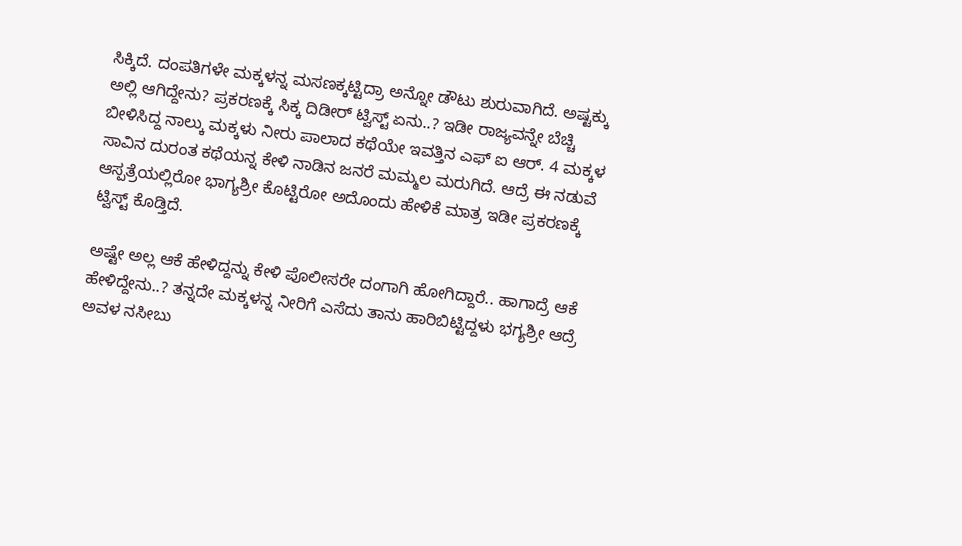ಸಿಕ್ಕಿದೆ. ದಂಪತಿಗಳೇ ಮಕ್ಕಳನ್ನ ಮಸಣಕ್ಕಟ್ಟಿದ್ರಾ ಅನ್ನೋ ಡೌಟು ಶುರುವಾಗಿದೆ. ಅಷ್ಟಕ್ಕು ಅಲ್ಲಿ ಆಗಿದ್ದೇನು? ಪ್ರಕರಣಕ್ಕೆ ಸಿಕ್ಕ ದಿಡೀರ್‌ ಟ್ವಿಸ್ಟ್‌ ಏನು..? ಇಡೀ ರಾಜ್ಯವನ್ನೇ ಬೆಚ್ಚಿ ಬೀಳಿಸಿದ್ದ ನಾಲ್ಕು ಮಕ್ಕಳು ನೀರು ಪಾಲಾದ ಕಥೆಯೇ ಇವತ್ತಿನ ಎಫ್‌ ಐ ಆರ್. 4 ಮಕ್ಕಳ ಸಾವಿನ ದುರಂತ ಕಥೆಯನ್ನ ಕೇಳಿ ನಾಡಿನ ಜನರೆ ಮಮ್ಮಲ ಮರುಗಿದೆ. ಆದ್ರೆ ಈ ನಡುವೆ ಆಸ್ಪತ್ರೆಯಲ್ಲಿರೋ ಭಾಗ್ಯಶ್ರೀ ಕೊಟ್ಟಿರೋ ಅದೊಂದು ಹೇಳಿಕೆ ಮಾತ್ರ ಇಡೀ ಪ್ರಕರಣಕ್ಕೆ ಟ್ವಿಸ್ಟ್‌ ಕೊಡ್ತಿದೆ.

ಅಷ್ಟೇ ಅಲ್ಲ ಆಕೆ ಹೇಳಿದ್ದನ್ನು ಕೇಳಿ ಪೊಲೀಸರೇ ದಂಗಾಗಿ ಹೋಗಿದ್ದಾರೆ.. ಹಾಗಾದ್ರೆ ಆಕೆ ಹೇಳಿದ್ದೇನು..? ತನ್ನದೇ ಮಕ್ಕಳನ್ನ ನೀರಿಗೆ ಎಸೆದು ತಾನು ಹಾರಿಬಿಟ್ಟಿದ್ದಳು ಭಗ್ಯಶ್ರೀ ಆದ್ರೆ ಅವಳ ನಸೀಬು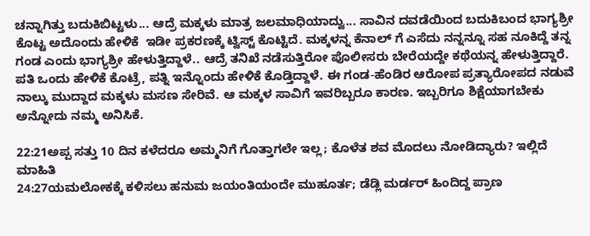ಚನ್ನಾಗಿತ್ತು ಬದುಕಿಬಿಟ್ಟಳು... ಆದ್ರೆ ಮಕ್ಕಳು ಮಾತ್ರ ಜಲಮಾಧಿಯಾದ್ವು... ಸಾವಿನ ದವಡೆಯಿಂದ ಬದುಕಿಬಂದ ಭಾಗ್ಯಶ್ರೀ ಕೊಟ್ಟ ಅದೊಂದು ಹೇಳಿಕೆ  ಇಡೀ ಪ್ರಕರಣಕ್ಕೆ ಟ್ವಿಸ್ಟ್ ಕೊಟ್ಟಿದೆ. ಮಕ್ಕಳನ್ನ ಕೆನಾಲ್‌ ಗೆ ಎಸೆದು ನನ್ನನ್ನೂ ಸಹ ನೂಕಿದ್ದೆ ತನ್ನ ಗಂಡ ಎಂದು ಭಾಗ್ಯಶ್ರೀ ಹೇಳುತ್ತಿದ್ದಾಳೆ.. ಆದ್ರೆ ತನಿಖೆ ನಡೆಸುತ್ತಿರೋ ಪೊಲೀಸರು ಬೇರೆಯದ್ದೇ ಕಥೆಯನ್ನ ಹೇಳುತ್ತಿದ್ದಾರೆ. ಪತಿ ಒಂದು ಹೇಳಿಕೆ ಕೊಟ್ರೆ, ಪತ್ನಿ ಇನ್ನೊಂದು ಹೇಳಿಕೆ ಕೊಡ್ತಿದ್ದಾಳೆ. ಈ ಗಂಡ-ಹೆಂಡಿರ ಆರೋಪ ಪ್ರತ್ಯಾರೋಪದ ನಡುವೆ ನಾಲ್ಕು ಮುದ್ದಾದ ಮಕ್ಕಳು ಮಸಣ ಸೇರಿವೆ. ಆ ಮಕ್ಕಳ ಸಾವಿಗೆ ಇವರಿಬ್ಬರೂ ಕಾರಣ. ಇಬ್ಬರಿಗೂ ಶಿಕ್ಷೆಯಾಗಬೇಕು ಅನ್ನೋದು ನಮ್ಮ ಅನಿಸಿಕೆ.

22:21ಅಪ್ಪ ಸತ್ತು 10 ದಿನ ಕಳೆದರೂ ಅಮ್ಮನಿಗೆ ಗೊತ್ತಾಗಲೇ ಇಲ್ಲ; ಕೊಳೆತ ಶವ ಮೊದಲು ನೋಡಿದ್ಯಾರು? ಇಲ್ಲಿದೆ ಮಾಹಿತಿ
24:27ಯಮಲೋಕಕ್ಕೆ ಕಳಿಸಲು ಹನುಮ ಜಯಂತಿಯಂದೇ ಮುಹೂರ್ತ; ಡೆಡ್ಲಿ ಮರ್ಡರ್ ಹಿಂದಿದ್ದ ಪ್ರಾಣ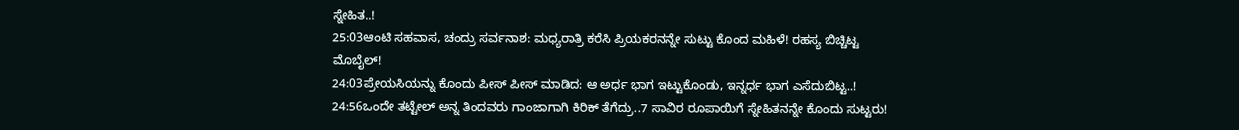ಸ್ನೇಹಿತ..!
25:03ಆಂಟಿ ಸಹವಾಸ, ಚಂದ್ರು ಸರ್ವನಾಶ: ಮಧ್ಯರಾತ್ರಿ ಕರೆಸಿ ಪ್ರಿಯಕರನನ್ನೇ ಸುಟ್ಟು ಕೊಂದ ಮಹಿಳೆ! ರಹಸ್ಯ ಬಿಚ್ಚಿಟ್ಟ ಮೊಬೈಲ್!
24:03ಪ್ರೇಯಸಿಯನ್ನು ಕೊಂದು ಪೀಸ್ ಪೀಸ್ ಮಾಡಿದ: ಆ ಅರ್ಧ ಭಾಗ ಇಟ್ಟುಕೊಂಡು, ಇನ್ನರ್ಧ ಭಾಗ ಎಸೆದುಬಿಟ್ಟ..!
24:56ಒಂದೇ ತಟ್ಟೇಲ್‌ ಅನ್ನ ತಿಂದವರು ಗಾಂಜಾಗಾಗಿ ಕಿರಿಕ್‌ ತೆಗೆದ್ರು..7 ಸಾವಿರ ರೂಪಾಯಿಗೆ ಸ್ನೇಹಿತನನ್ನೇ ಕೊಂದು ಸುಟ್ಟರು!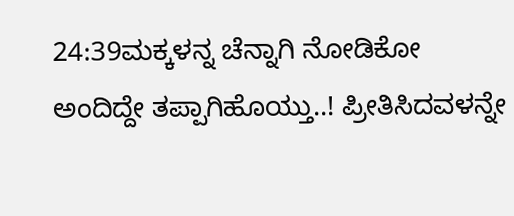24:39ಮಕ್ಕಳನ್ನ ಚೆನ್ನಾಗಿ ನೋಡಿಕೋ ಅಂದಿದ್ದೇ ತಪ್ಪಾಗಿಹೊಯ್ತು..! ಪ್ರೀತಿಸಿದವಳನ್ನೇ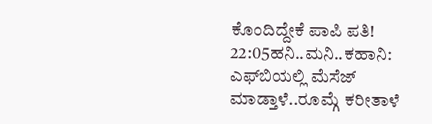ಕೊಂದಿದ್ದೇಕೆ ಪಾಪಿ ಪತಿ!
22:05ಹನಿ..ಮನಿ..ಕಹಾನಿ: ಎಫ್‌ಬಿಯಲ್ಲಿ ಮೆಸೆಜ್ ಮಾಡ್ತಾಳೆ..ರೂಮ್ಗೆ ಕರೀತಾಳೆ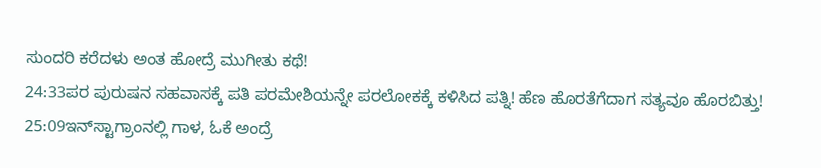ಸುಂದರಿ ಕರೆದಳು ಅಂತ ಹೋದ್ರೆ ಮುಗೀತು ಕಥೆ!
24:33ಪರ ಪುರುಷನ ಸಹವಾಸಕ್ಕೆ ಪತಿ ಪರಮೇಶಿಯನ್ನೇ ಪರಲೋಕಕ್ಕೆ ಕಳಿಸಿದ ಪತ್ನಿ! ಹೆಣ ಹೊರತೆಗೆದಾಗ ಸತ್ಯವೂ ಹೊರಬಿತ್ತು!
25:09ಇನ್‌ಸ್ಟಾಗ್ರಾಂನಲ್ಲಿ ಗಾಳ, ಓಕೆ ಅಂದ್ರೆ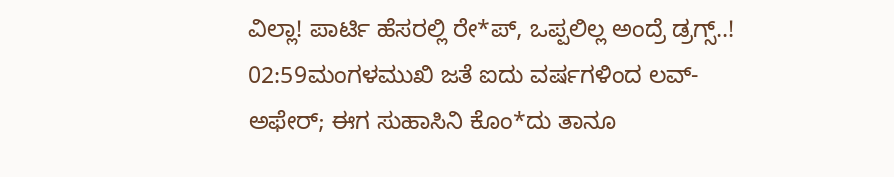ವಿಲ್ಲಾ! ಪಾರ್ಟಿ ಹೆಸರಲ್ಲಿ ರೇ*ಪ್, ಒಪ್ಪಲಿಲ್ಲ ಅಂದ್ರೆ ಡ್ರಗ್ಸ್..!
02:59ಮಂಗಳಮುಖಿ ಜತೆ ಐದು ವರ್ಷಗಳಿಂದ ಲವ್-ಅಫೇರ್; ಈಗ ಸುಹಾಸಿನಿ ಕೊಂ*ದು ತಾನೂ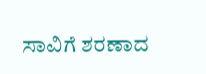ಸಾವಿಗೆ ಶರಣಾದ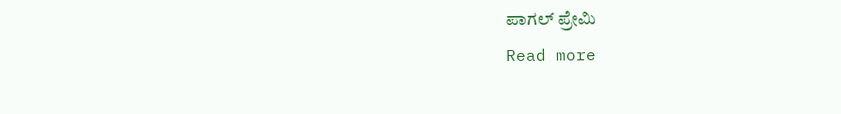ಪಾಗಲ್ ಪ್ರೇಮಿ
Read more